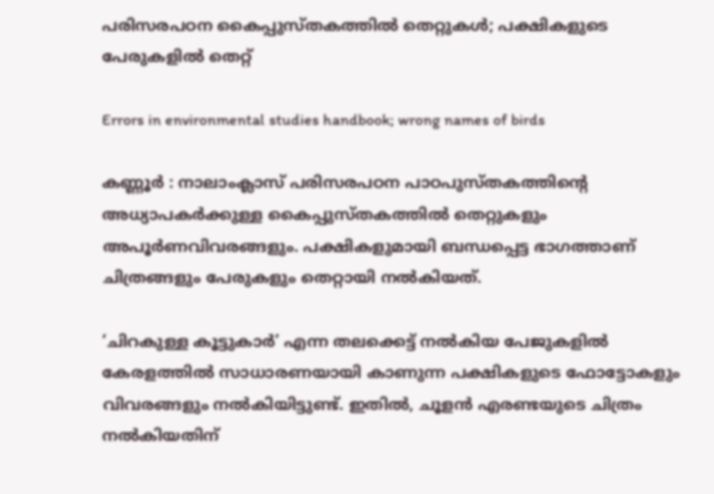പരിസരപഠന കൈപ്പുസ്തകത്തിൽ തെറ്റുകൾ; പക്ഷികളുടെ പേരുകളിൽ തെറ്റ്‌

Errors in environmental studies handbook; wrong names of birds

കണ്ണൂർ : നാലാംക്ലാസ് പരിസരപഠന പാഠപുസ്തകത്തിന്റെ അധ്യാപകർക്കുള്ള കൈപ്പുസ്തകത്തിൽ തെറ്റുകളും അപൂർണവിവരങ്ങളും. പക്ഷികളുമായി ബന്ധപ്പെട്ട ഭാഗത്താണ് ചിത്രങ്ങളും പേരുകളും തെറ്റായി നൽകിയത്.

‘ചിറകുള്ള കൂട്ടുകാർ’ എന്ന തലക്കെട്ട് നൽകിയ പേജുകളിൽ കേരളത്തിൽ സാധാരണയായി കാണുന്ന പക്ഷികളുടെ ഫോട്ടോകളും വിവരങ്ങളും നൽകിയിട്ടുണ്ട്. ഇതിൽ, ചൂളൻ എരണ്ടയുടെ ചിത്രം നൽകിയതിന്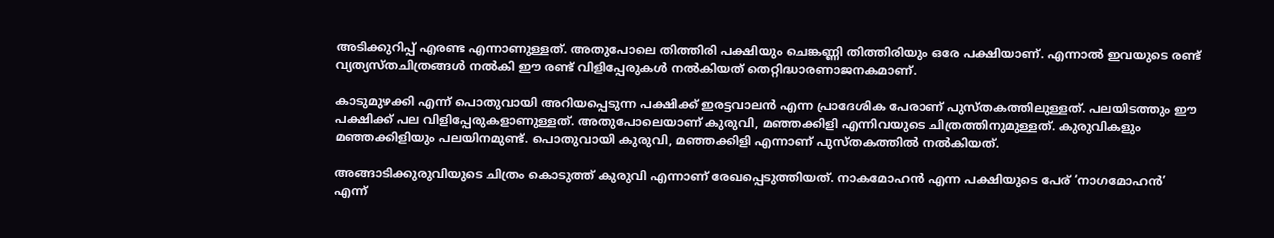അടിക്കുറിപ്പ് എരണ്ട എന്നാണുള്ളത്. അതുപോലെ തിത്തിരി പക്ഷിയും ചെങ്കണ്ണി തിത്തിരിയും ഒരേ പക്ഷിയാണ്. എന്നാൽ ഇവയുടെ രണ്ട് വ്യത്യസ്തചിത്രങ്ങൾ നൽകി ഈ രണ്ട്‌ വിളിപ്പേരുകൾ നൽകിയത് തെറ്റിദ്ധാരണാജനകമാണ്.

കാടുമുഴക്കി എന്ന് പൊതുവായി അറിയപ്പെടുന്ന പക്ഷിക്ക് ഇരട്ടവാലൻ എന്ന പ്രാദേശിക പേരാണ് പുസ്തകത്തിലുള്ളത്. പലയിടത്തും ഈ പക്ഷിക്ക് പല വിളിപ്പേരുകളാണുള്ളത്. അതുപോലെയാണ്‌ കുരുവി, മഞ്ഞക്കിളി എന്നിവയുടെ ചിത്രത്തിനുമുള്ളത്. കുരുവികളും മഞ്ഞക്കിളിയും പലയിനമുണ്ട്. പൊതുവായി കുരുവി, മഞ്ഞക്കിളി എന്നാണ് പുസ്തകത്തിൽ നൽകിയത്.

അങ്ങാടിക്കുരുവിയുടെ ചിത്രം കൊടുത്ത് കുരുവി എന്നാണ് രേഖപ്പെടുത്തിയത്. നാകമോഹൻ എന്ന പക്ഷിയുടെ പേര് ‘നാഗമോഹൻ’ എന്ന്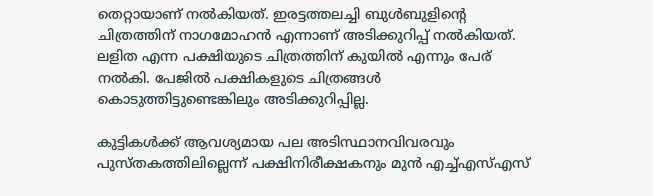തെറ്റായാണ് നൽകിയത്. ഇരട്ടത്തലച്ചി ബുൾബുളിന്റെ ചിത്രത്തിന് നാഗമോഹൻ എന്നാണ് അടിക്കുറിപ്പ് നൽകിയത്. ലളിത എന്ന പക്ഷിയുടെ ചിത്രത്തിന് കുയിൽ എന്നും പേര് നൽകി. പേജിൽ പക്ഷികളുടെ ചിത്രങ്ങൾ കൊടുത്തിട്ടുണ്ടെങ്കിലും അടിക്കുറിപ്പില്ല.

കുട്ടികൾക്ക് ആവശ്യമായ പല അടിസ്ഥാനവിവരവും പുസ്തകത്തിലില്ലെന്ന് പക്ഷിനിരീക്ഷകനും മുൻ എച്ച്എസ്എസ്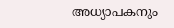അധ്യാപകനും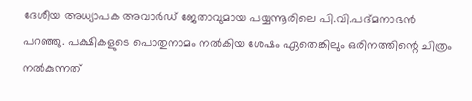ദേശീയ അധ്യാപക അവാർഡ് ജേതാവുമായ പയ്യന്നൂരിലെ പി.വി.പദ്മനാഭൻ പറഞ്ഞു. പക്ഷികളുടെ പൊതുനാമം നൽകിയ ശേഷം ഏതെങ്കിലും ഒരിനത്തിന്റെ ചിത്രം നൽകുന്നത്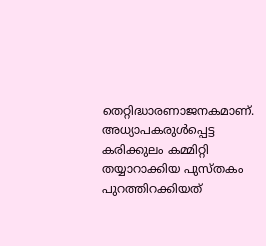തെറ്റിദ്ധാരണാജനകമാണ്. അധ്യാപകരുൾപ്പെട്ട കരിക്കുലം കമ്മിറ്റി തയ്യാറാക്കിയ പുസ്തകം പുറത്തിറക്കിയത്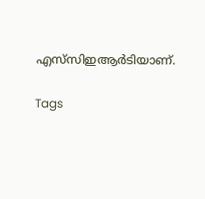എസ്‌സിഇആർടിയാണ്.

Tags